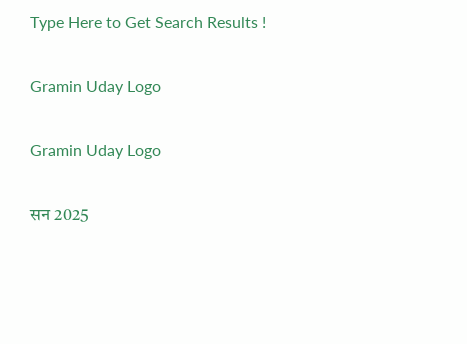Type Here to Get Search Results !

Gramin Uday Logo

Gramin Uday Logo

सन 2025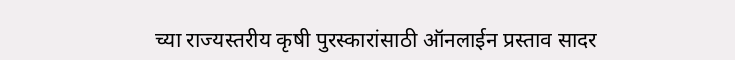च्या राज्यस्तरीय कृषी पुरस्कारांसाठी ऑनलाईन प्रस्ताव सादर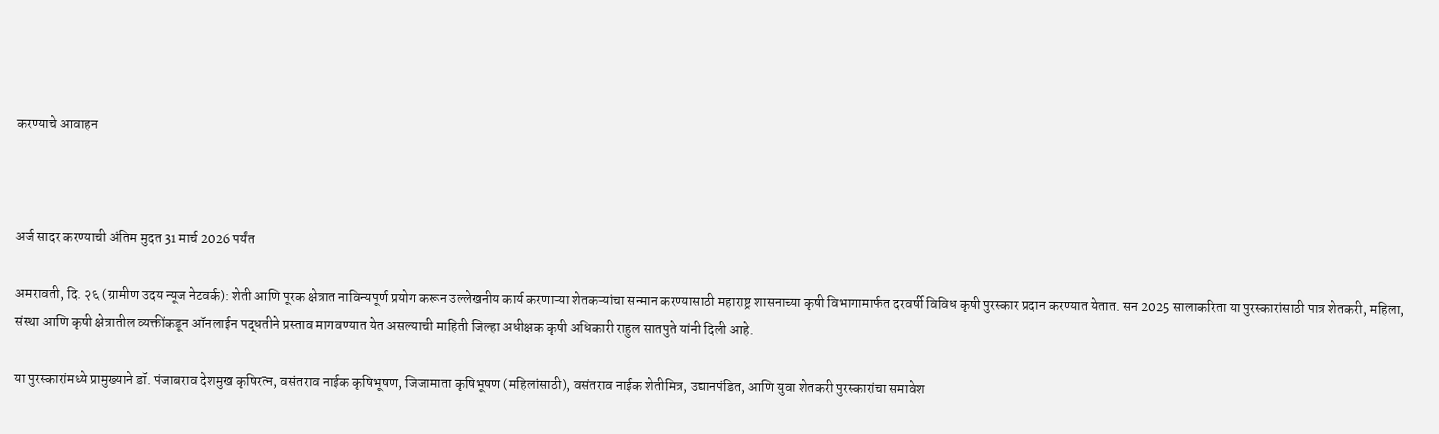करण्याचे आवाहन



अर्ज सादर करण्याची अंतिम मुदत 31 मार्च 2026 पर्यंत

अमरावती, दि. २६ (ग्रामीण उदय न्यूज नेटवर्क): शेती आणि पूरक क्षेत्रात नाविन्यपूर्ण प्रयोग करून उल्लेखनीय कार्य करणाऱ्या शेतकऱ्यांचा सन्मान करण्यासाठी महाराष्ट्र शासनाच्या कृषी विभागामार्फत दरवर्षी विविध कृषी पुरस्कार प्रदान करण्यात येतात. सन 2025 सालाकरिता या पुरस्कारांसाठी पात्र शेतकरी, महिला, संस्था आणि कृषी क्षेत्रातील व्यक्तींकडून ऑनलाईन पद्धतीने प्रस्ताव मागवण्यात येत असल्याची माहिती जिल्हा अधीक्षक कृषी अधिकारी राहुल सातपुते यांनी दिली आहे.

या पुरस्कारांमध्ये प्रामुख्याने डॉ. पंजाबराव देशमुख कृषिरत्न, वसंतराव नाईक कृषिभूषण, जिजामाता कृषिभूषण (महिलांसाठी), वसंतराव नाईक शेतीमित्र, उद्यानपंडित, आणि युवा शेतकरी पुरस्कारांचा समावेश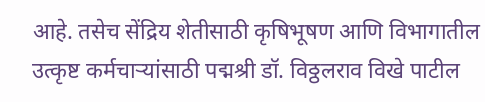आहे. तसेच सेंद्रिय शेतीसाठी कृषिभूषण आणि विभागातील उत्कृष्ट कर्मचाऱ्यांसाठी पद्मश्री डॉ. विठ्ठलराव विखे पाटील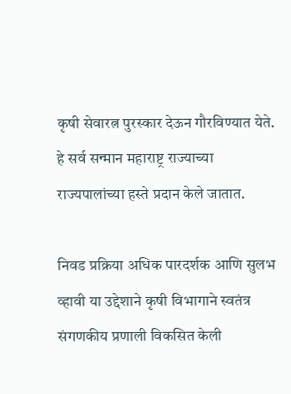कृषी सेवारत्न पुरस्कार देऊन गौरविण्यात येते. हे सर्व सन्मान महाराष्ट्र राज्याच्या राज्यपालांच्या हस्ते प्रदान केले जातात.

निवड प्रक्रिया अधिक पारदर्शक आणि सुलभ व्हावी या उद्देशाने कृषी विभागाने स्वतंत्र संगणकीय प्रणाली विकसित केली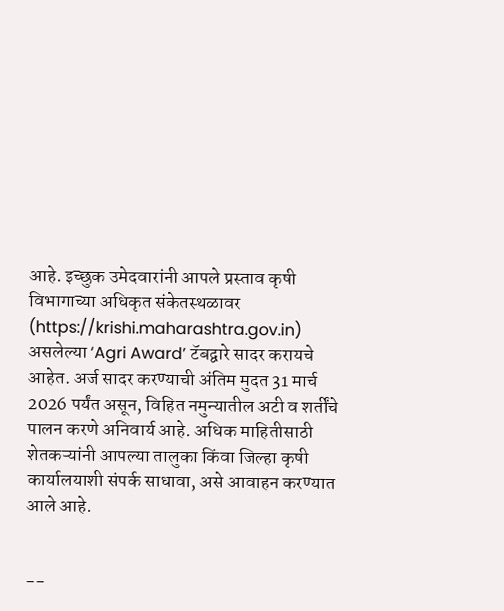आहे. इच्छुक उमेदवारांनी आपले प्रस्ताव कृषी विभागाच्या अधिकृत संकेतस्थळावर (https://krishi.maharashtra.gov.in) असलेल्या ‘Agri Award’ टॅबद्वारे सादर करायचे आहेत. अर्ज सादर करण्याची अंतिम मुदत 31 मार्च 2026 पर्यंत असून, विहित नमुन्यातील अटी व शर्तींचे पालन करणे अनिवार्य आहे. अधिक माहितीसाठी शेतकऱ्यांनी आपल्या तालुका किंवा जिल्हा कृषी कार्यालयाशी संपर्क साधावा, असे आवाहन करण्यात आले आहे.


--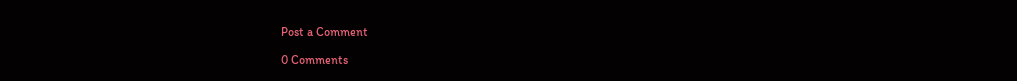Post a Comment

0 Comments